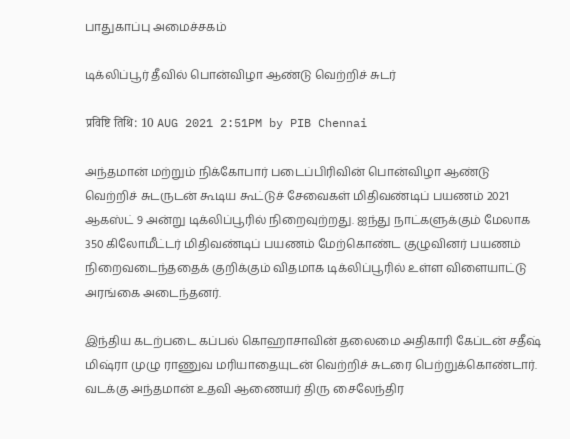பாதுகாப்பு அமைச்சகம்

டிக்லிப்பூர் தீவில் பொன்விழா ஆண்டு வெற்றிச் சுடர்

प्रविष्टि तिथि: 10 AUG 2021 2:51PM by PIB Chennai

அந்தமான் மற்றும் நிக்கோபார் படைப்பிரிவின் பொன்விழா ஆண்டு வெற்றிச் சுடருடன் கூடிய கூட்டுச் சேவைகள் மிதிவண்டிப் பயணம் 2021 ஆகஸ்ட் 9 அன்று டிக்லிப்பூரில் நிறைவுற்றது. ஐந்து நாட்களுக்கும் மேலாக 350 கிலோமீட்டர் மிதிவண்டிப் பயணம் மேற்கொண்ட குழுவினர் பயணம் நிறைவடைந்ததைக் குறிக்கும் விதமாக டிக்லிப்பூரில் உள்ள விளையாட்டு அரங்கை அடைந்தனர்.

இந்திய கடற்படை கப்பல் கொஹாசாவின் தலைமை அதிகாரி கேப்டன் சதீஷ் மிஷ்ரா முழு ராணுவ மரியாதையுடன் வெற்றிச் சுடரை பெற்றுக்கொண்டார். வடக்கு அந்தமான் உதவி ஆணையர் திரு சைலேந்திர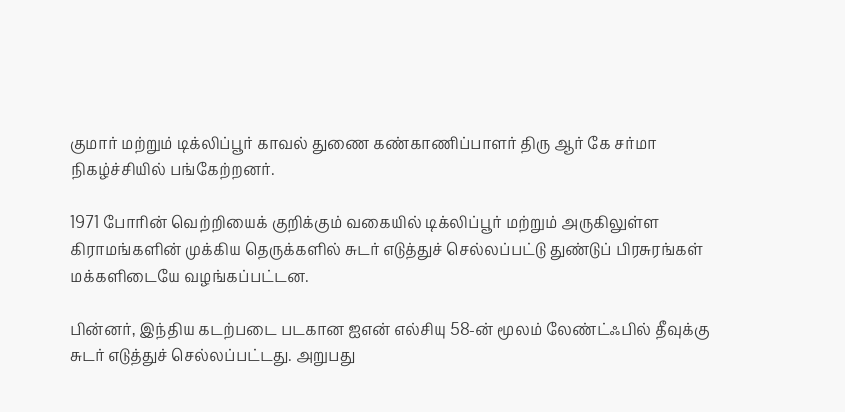குமார் மற்றும் டிக்லிப்பூர் காவல் துணை கண்காணிப்பாளர் திரு ஆர் கே சர்மா நிகழ்ச்சியில் பங்கேற்றனர்.

1971 போரின் வெற்றியைக் குறிக்கும் வகையில் டிக்லிப்பூர் மற்றும் அருகிலுள்ள கிராமங்களின் முக்கிய தெருக்களில் சுடர் எடுத்துச் செல்லப்பட்டு துண்டுப் பிரசுரங்கள் மக்களிடையே வழங்கப்பட்டன.

பின்னர், இந்திய கடற்படை படகான ஐஎன் எல்சியு 58-ன் மூலம் லேண்ட்ஃபில் தீவுக்கு சுடர் எடுத்துச் செல்லப்பட்டது. அறுபது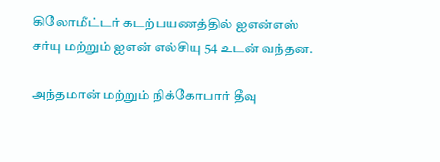கிலோமீட்டர் கடற்பயணத்தில் ஐஎன்எஸ் சர்யு மற்றும் ஐஎன் எல்சியு 54 உடன் வந்தன.

அந்தமான் மற்றும் நிக்கோபார் தீவு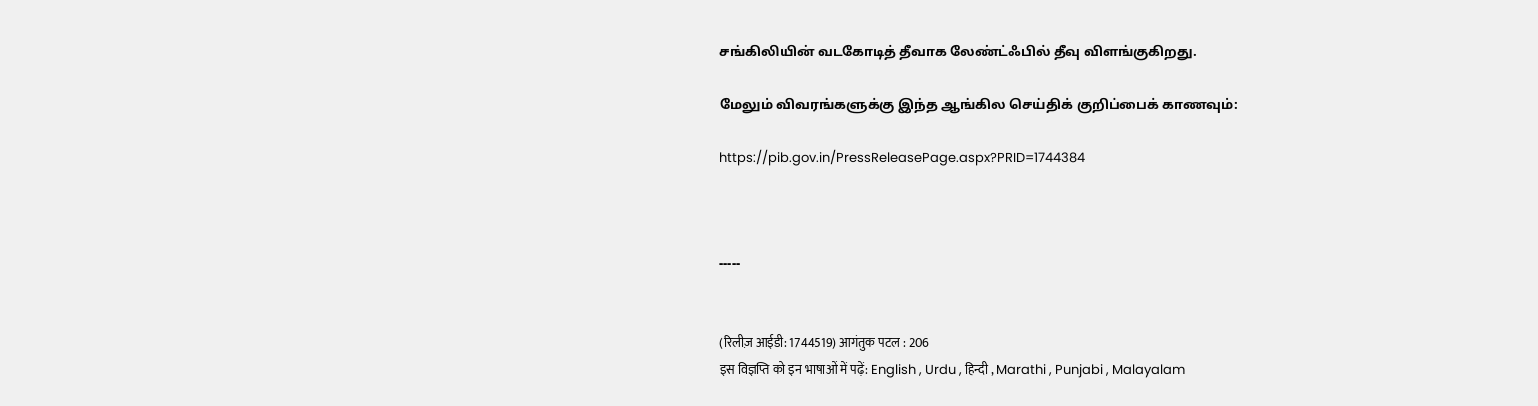சங்கிலியின் வடகோடித் தீவாக லேண்ட்ஃபில் தீவு விளங்குகிறது.

மேலும் விவரங்களுக்கு இந்த ஆங்கில செய்திக் குறிப்பைக் காணவும்:

https://pib.gov.in/PressReleasePage.aspx?PRID=1744384



-----


(रिलीज़ आईडी: 1744519) आगंतुक पटल : 206
इस विज्ञप्ति को इन भाषाओं में पढ़ें: English , Urdu , हिन्दी , Marathi , Punjabi , Malayalam